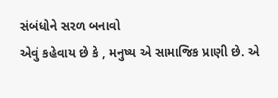સંબંધોને સરળ બનાવો
એવું કહેવાય છે કે , મનુષ્ય એ સામાજિક પ્રાણી છે. એ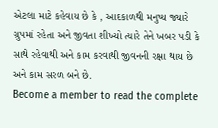એટલા માટે કહેવાય છે કે , આદકાળથી મનુષ્ય જ્યારે ગ્રુપમાં રહેતા અને જીવતા શીખ્યો ત્યારે તેને ખબર પડી કે સાથે રહેવાથી અને કામ કરવાથી જીવનની રક્ષા થાય છે અને કામ સરળ બને છે.
Become a member to read the complete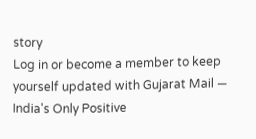story
Log in or become a member to keep yourself updated with Gujarat Mail — India's Only Positive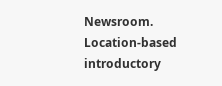Newsroom.
Location-based introductory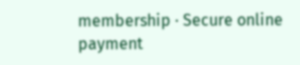membership · Secure online payment